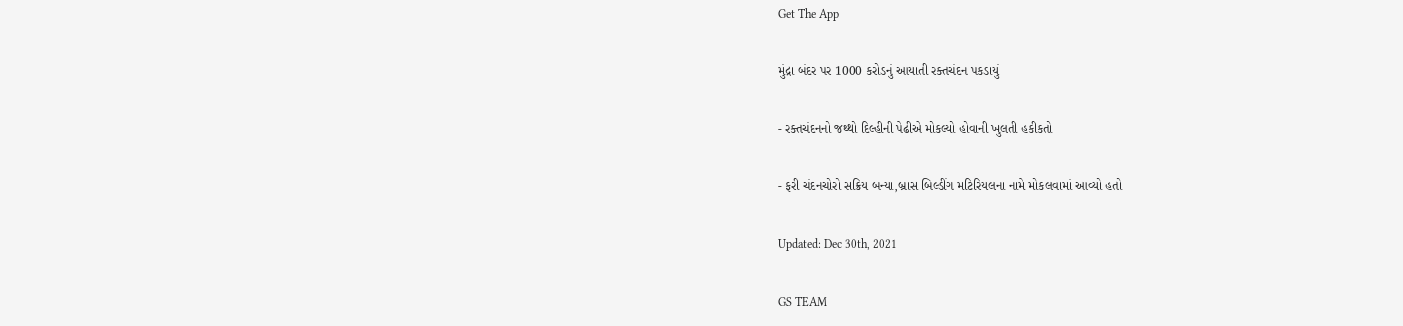Get The App

મુંદ્રા બંદર પર 1000 કરોડનું આયાતી રક્તચંદન પકડાયું

- રક્તચંદનનો જથ્થો દિલ્હીની પેઢીએ મોકલ્યો હોવાની ખુલતી હકીકતો

- ફરી ચંદનચોરો સક્રિય બન્યા,બ્રાસ બિલ્ડીંગ મટિરિયલના નામે મોકલવામાં આવ્યો હતો

Updated: Dec 30th, 2021

GS TEAM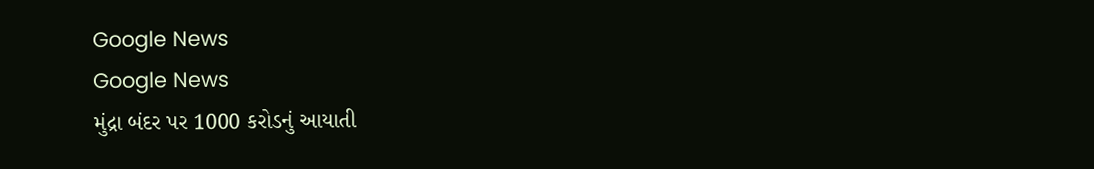Google News
Google News
મુંદ્રા બંદર પર 1000 કરોડનું આયાતી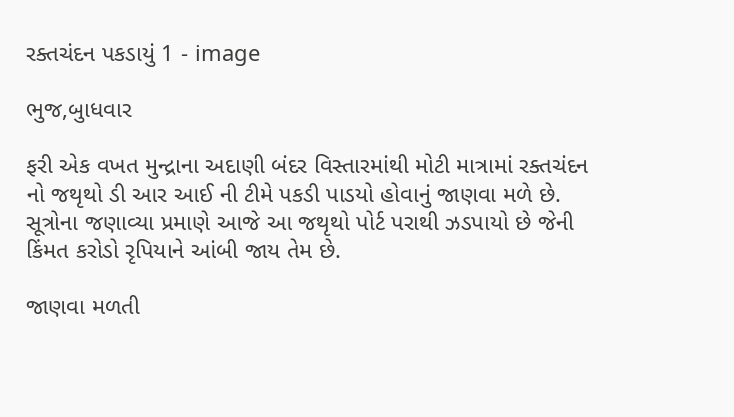રક્તચંદન પકડાયું 1 - image

ભુજ,બુાધવાર

ફરી એક વખત મુન્દ્રાના અદાણી બંદર વિસ્તારમાંથી મોટી માત્રામાં રક્તચંદન નો જથૃથો ડી આર આઈ ની ટીમે પકડી પાડયો હોવાનું જાણવા મળે છે. સૂત્રોના જણાવ્યા પ્રમાણે આજે આ જથૃથો પોર્ટ પરાથી ઝડપાયો છે જેની કિંમત કરોડો રૃપિયાને આંબી જાય તેમ છે.

જાણવા મળતી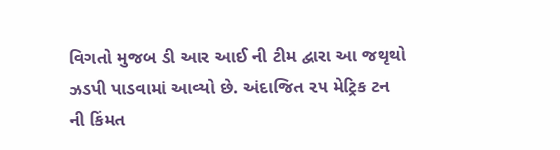વિગતો મુજબ ડી આર આઈ ની ટીમ દ્વારા આ જથૃથો ઝડપી પાડવામાં આવ્યો છે. અંદાજિત ૨૫ મેટ્રિક ટન ની કિંમત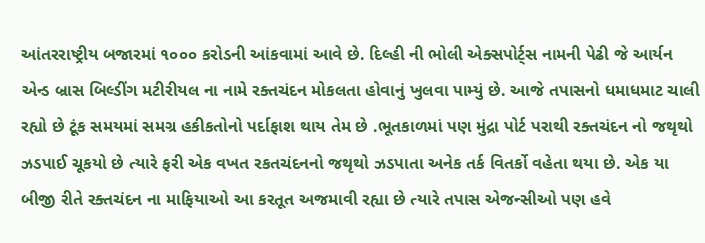આંતરરાષ્ટ્રીય બજારમાં ૧૦૦૦ કરોડની આંકવામાં આવે છે. દિલ્હી ની ભોલી એક્સપોર્ટ્સ નામની પેઢી જે આર્યન એન્ડ બ્રાસ બિલ્ડીંગ મટીરીયલ ના નામે રક્તચંદન મોકલતા હોવાનું ખુલવા પામ્યું છે. આજે તપાસનો ધમાધમાટ ચાલી રહ્યો છે ટૂંક સમયમાં સમગ્ર હકીકતોનો પર્દાફાશ થાય તેમ છે .ભૂતકાળમાં પણ મુંદ્રા પોર્ટ પરાથી રક્તચંદન નો જથૃથો ઝડપાઈ ચૂકયો છે ત્યારે ફરી એક વખત રકતચંદનનો જથૃથો ઝડપાતા અનેક તર્ક વિતર્કો વહેતા થયા છે. એક યા બીજી રીતે રક્તચંદન ના માફિયાઓ આ કરતૂત અજમાવી રહ્યા છે ત્યારે તપાસ એજન્સીઓ પણ હવે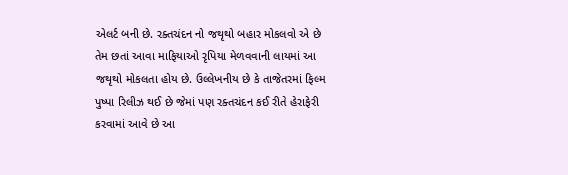એલર્ટ બની છે. રક્તચંદન નો જથૃથો બહાર મોકલવો એ છે તેમ છતાં આવા માફિયાઓ રૃપિયા મેળવવાની લાયમાં આ જથૃથો મોકલતા હોય છે. ઉલ્લેખનીય છે કે તાજેતરમાં ફિલ્મ પુષ્પા રિલીઝ થઈ છે જેમાં પણ રક્તચંદન કઈ રીતે હેરાફેરી કરવામાં આવે છે આ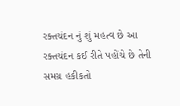રક્તચંદન નું શું મહત્વ છે આ રક્તચંદન કઈ રીતે પહોંચે છે તેની સમગ્ર હકીકતો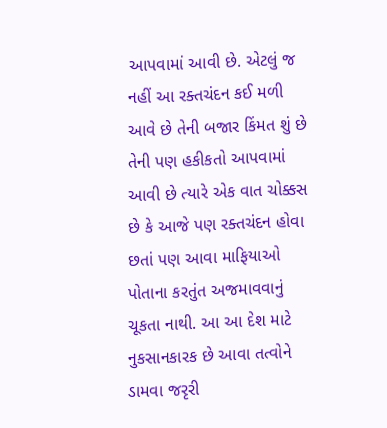આપવામાં આવી છે. એટલું જ નહીં આ રક્તચંદન કઈ મળી આવે છે તેની બજાર કિંમત શું છે તેની પણ હકીકતો આપવામાં આવી છે ત્યારે એક વાત ચોક્કસ છે કે આજે પણ રક્તચંદન હોવા છતાં પણ આવા માફિયાઓ પોતાના કરતુંત અજમાવવાનું ચૂકતા નાથી. આ આ દેશ માટે નુકસાનકારક છે આવા તત્વોને ડામવા જરૃરી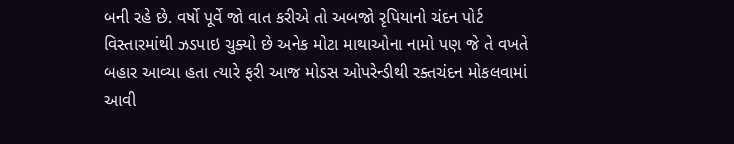બની રહે છે. વર્ષો પૂર્વે જો વાત કરીએ તો અબજો રૃપિયાનો ચંદન પોર્ટ વિસ્તારમાંથી ઝડપાઇ ચુક્યો છે અનેક મોટા માથાઓના નામો પણ જે તે વખતે બહાર આવ્યા હતા ત્યારે ફરી આજ મોડસ ઓપરેન્ડીથી રક્તચંદન મોકલવામાં આવી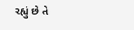રહ્યું છે તે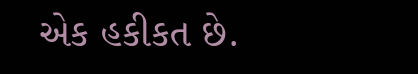એક હકીકત છે.